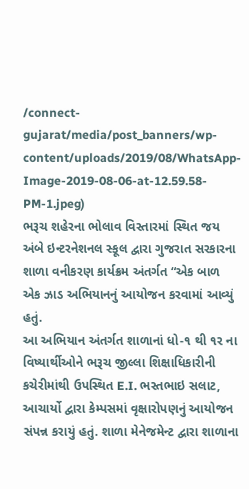/connect-gujarat/media/post_banners/wp-content/uploads/2019/08/WhatsApp-Image-2019-08-06-at-12.59.58-PM-1.jpeg)
ભરૂચ શહેરના ભોલાવ વિસ્તારમાં સ્થિત જય અંબે ઇન્ટરનેશનલ સ્કૂલ દ્વારા ગુજરાત સરકારના શાળા વનીકરણ કાર્યક્રમ અંતર્ગત “એક બાળ એક ઝાડ અભિયાનનું આયોજન કરવામાં આવ્યું હતું.
આ અભિયાન અંતર્ગત શાળાનાં ધો-૧ થી ૧ર ના વિષ્યાર્થીઓને ભરૂચ જીલ્લા શિક્ષાધિકારીની કચેરીમાંથી ઉપસ્થિત E.I. ભસ્તભાઇ સલાટ, આચાર્યો દ્વારા કેમ્પસમાં વૃક્ષારોપણનું આયોજન સંપન્ન કરાયું હતું. શાળા મેનેજમેન્ટ દ્વારા શાળાના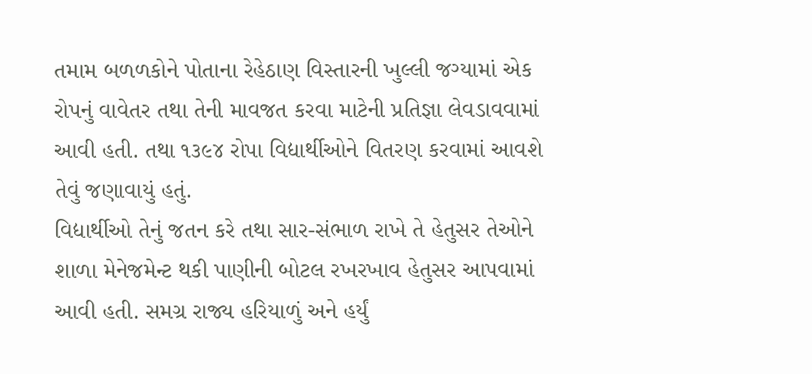તમામ બળળકોને પોતાના રેહેઠાણ વિસ્તારની ખુલ્લી જગ્યામાં એક રોપનું વાવેતર તથા તેની માવજત કરવા માટેની પ્રતિજ્ઞા લેવડાવવામાં આવી હતી. તથા ૧૩૯૪ રોપા વિદ્યાર્થીઓને વિતરણ કરવામાં આવશે તેવું જણાવાયું હતું.
વિદ્યાર્થીઓ તેનું જતન કરે તથા સાર-સંભાળ રાખે તે હેતુસર તેઓને શાળા મેનેજમેન્ટ થકી પાણીની બોટલ રખરખાવ હેતુસર આપવામાં આવી હતી. સમગ્ર રાજ્ય હરિયાળું અને હર્યું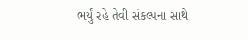ભર્યું રહે તેવી સંકલ્પના સાથે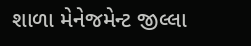શાળા મેનેજમેન્ટ જીલ્લા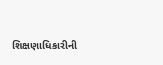શિક્ષણાધિકારીની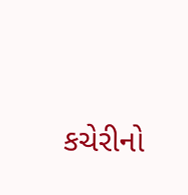કચેરીનો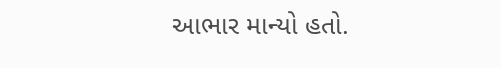આભાર માન્યો હતો.